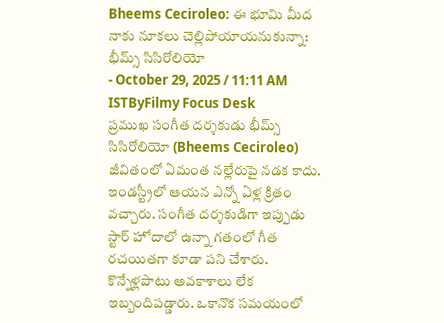Bheems Ceciroleo: ఈ భూమి మీద నాకు నూకలు చెల్లిపోయాయనుకున్నా: భీమ్స్ సిసిరోలియో
- October 29, 2025 / 11:11 AM ISTByFilmy Focus Desk
ప్రముఖ సంగీత దర్శకుడు భీమ్స్ సిసిరోలియో (Bheems Ceciroleo) జీవితంలో ఏమంత నల్లేరుపై నడక కాదు. ఇండస్ట్రీలో ఆయన ఎన్నో ఏళ్ల క్రితం వచ్చారు. సంగీత దర్శకుడిగా ఇప్పుడు స్టార్ హోదాలో ఉన్నా గతంలో గీత రచయితగా కూడా పని చేశారు. కొన్నేళ్లపాటు అవకాశాలు లేక ఇబ్బందిపడ్డారు. ఒకానొక సమయంలో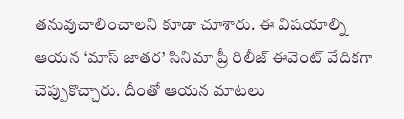తనువుచాలించాలని కూడా చూశారు. ఈ విషయాల్ని ఆయన ‘మాస్ జాతర’ సినిమా ప్రీ రిలీజ్ ఈవెంట్ వేదికగా చెప్పుకొచ్చారు. దీంతో ఆయన మాటలు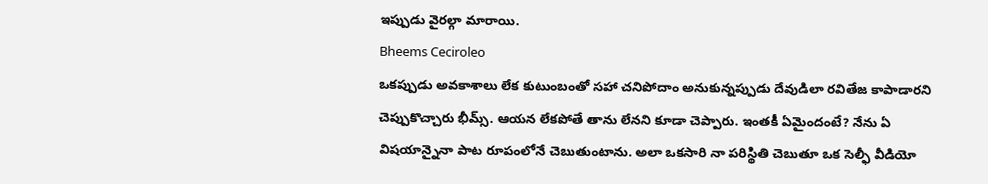ఇప్పుడు వైరల్గా మారాయి.
Bheems Ceciroleo
ఒకప్పుడు అవకాశాలు లేక కుటుంబంతో సహా చనిపోదాం అనుకున్నప్పుడు దేవుడిలా రవితేజ కాపాడారని చెప్పుకొచ్చారు భీమ్స్. ఆయన లేకపోతే తాను లేనని కూడా చెప్పారు. ఇంతకీ ఏమైందంటే? నేను ఏ విషయాన్నైనా పాట రూపంలోనే చెబుతుంటాను. అలా ఒకసారి నా పరిస్థితి చెబుతూ ఒక సెల్ఫీ వీడియో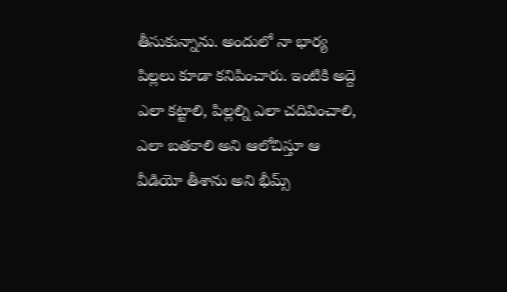తీసుకున్నాను. అందులో నా భార్య పిల్లలు కూడా కనిపించారు. ఇంటికి అద్దె ఎలా కట్టాలి, పిల్లల్ని ఎలా చదివించాలి, ఎలా బతకాలి అని ఆలోచిస్తూ ఆ వీడియో తీశాను అని భీమ్స్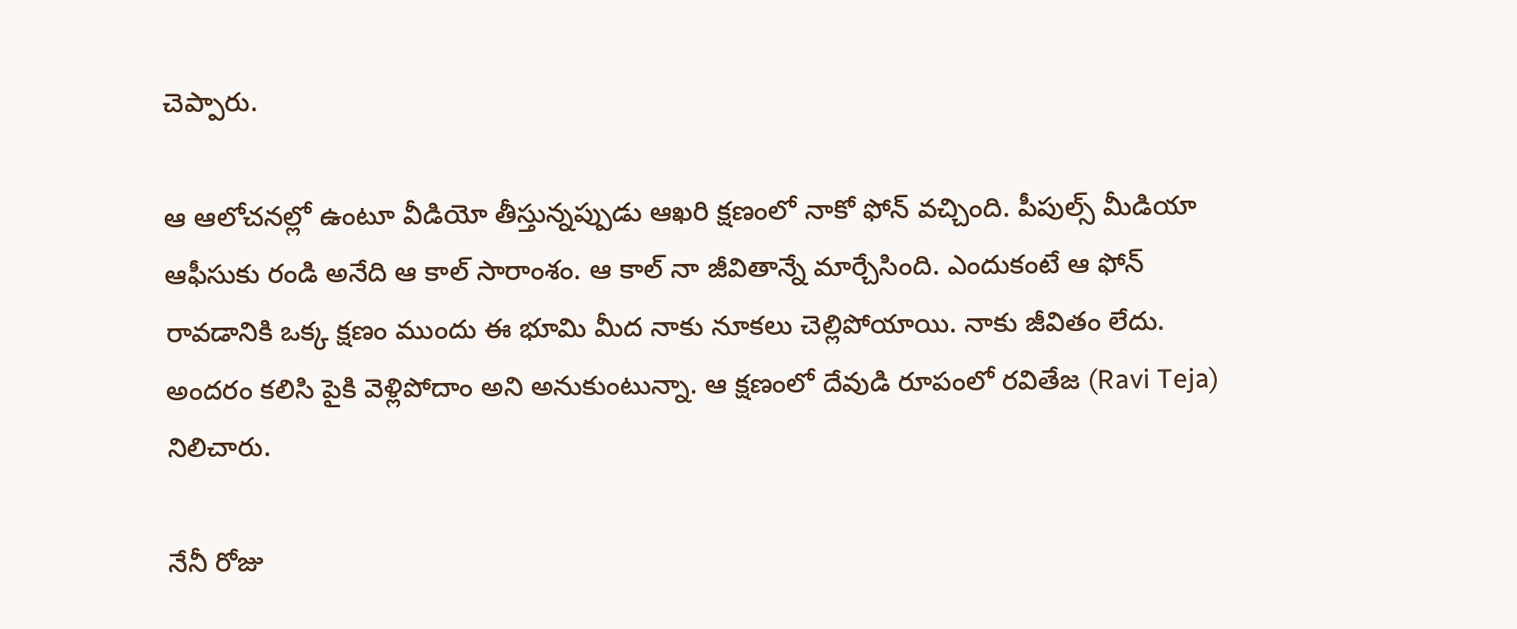చెప్పారు.

ఆ ఆలోచనల్లో ఉంటూ వీడియో తీస్తున్నప్పుడు ఆఖరి క్షణంలో నాకో ఫోన్ వచ్చింది. పీపుల్స్ మీడియా ఆఫీసుకు రండి అనేది ఆ కాల్ సారాంశం. ఆ కాల్ నా జీవితాన్నే మార్చేసింది. ఎందుకంటే ఆ ఫోన్ రావడానికి ఒక్క క్షణం ముందు ఈ భూమి మీద నాకు నూకలు చెల్లిపోయాయి. నాకు జీవితం లేదు. అందరం కలిసి పైకి వెళ్లిపోదాం అని అనుకుంటున్నా. ఆ క్షణంలో దేవుడి రూపంలో రవితేజ (Ravi Teja) నిలిచారు.

నేనీ రోజు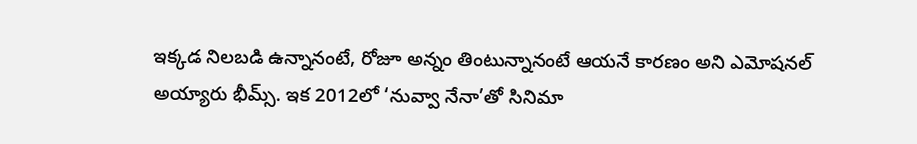ఇక్కడ నిలబడి ఉన్నానంటే, రోజూ అన్నం తింటున్నానంటే ఆయనే కారణం అని ఎమోషనల్ అయ్యారు భీమ్స్. ఇక 2012లో ‘నువ్వా నేనా’తో సినిమా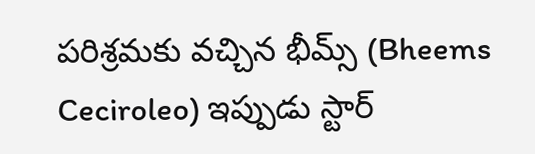పరిశ్రమకు వచ్చిన భీమ్స్ (Bheems Ceciroleo) ఇప్పుడు స్టార్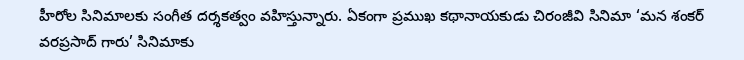హీరోల సినిమాలకు సంగీత దర్శకత్వం వహిస్తున్నారు. ఏకంగా ప్రముఖ కథానాయకుడు చిరంజీవి సినిమా ‘మన శంకర్ వరప్రసాద్ గారు’ సినిమాకు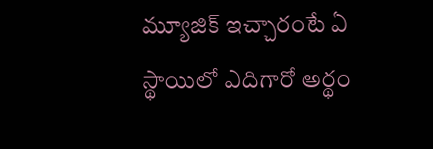మ్యూజిక్ ఇచ్చారంటే ఏ స్థాయిలో ఎదిగారో అర్థం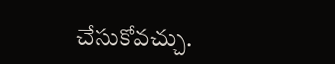చేసుకోవచ్చు.